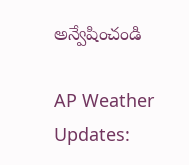అన్వేషించండి

AP Weather Updates: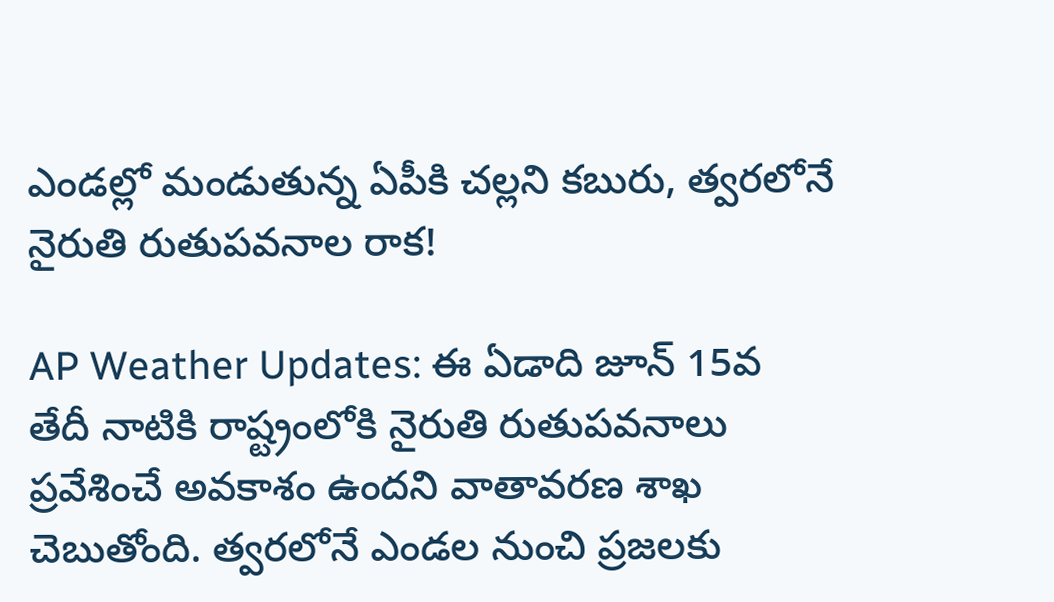ఎండల్లో మండుతున్న ఏపీకి చల్లని కబురు, త్వరలోనే నైరుతి రుతుపవనాల రాక!

AP Weather Updates: ఈ ఏడాది జూన్ 15వ తేదీ నాటికి రాష్ట్రంలోకి నైరుతి రుతుపవనాలు ప్రవేశించే అవకాశం ఉందని వాతావరణ శాఖ చెబుతోంది. త్వరలోనే ఎండల నుంచి ప్రజలకు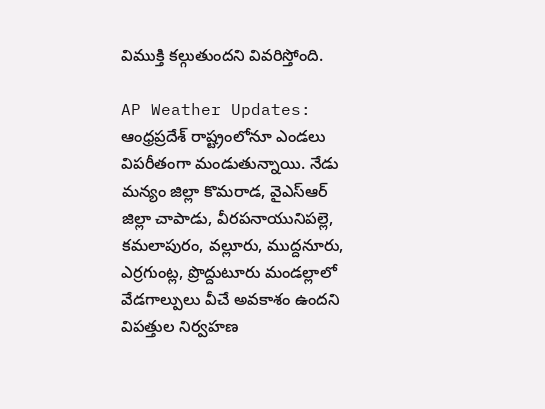విముక్తి కల్గుతుందని వివరిస్తోంది.

AP Weather Updates: ఆంధ్రప్రదేశ్ రాష్ట్రంలోనూ ఎండలు విపరీతంగా మండుతున్నాయి. నేడు మన్యం జిల్లా కొమరాడ, వైఎస్ఆర్ జిల్లా చాపాడు, వీరపనాయునిపల్లె, కమలాపురం, వల్లూరు, ముద్దనూరు, ఎర్రగుంట్ల, ప్రొద్దుటూరు మండల్లాలో వేడగాల్పులు వీచే అవకాశం ఉందని విపత్తుల నిర్వహణ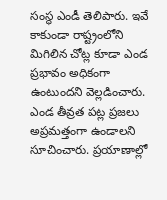సంస్థ ఎండీ తెలిపారు. ఇవే కాకుండా రాష్ట్రంలోని మిగిలిన చోట్ల కూడా ఎండ ప్రభావం అధికంగా ఉంటుందని వెల్లడించారు. ఎండ తీవ్రత పట్ల ప్రజలు అప్రమత్తంగా ఉండాలని సూచించారు. ప్రయాణాల్లో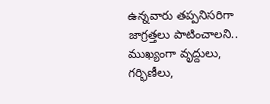ఉన్నవారు తప్పనిసరిగా జాగ్రత్తలు పాటించాలని.. ముఖ్యంగా వృద్దులు, గర్భిణీలు,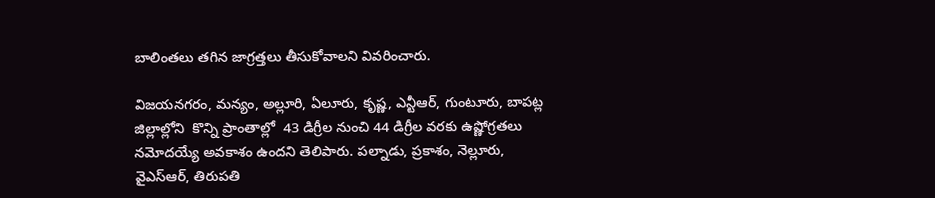బాలింతలు తగిన జాగ్రత్తలు తీసుకోవాలని వివరించారు.

విజయనగరం, మన్యం, అల్లూరి, ఏలూరు, కృష్ణ, ఎన్టీఆర్, గుంటూరు, బాపట్ల జిల్లాల్లోని  కొన్ని ప్రాంతాల్లో  43 డిగ్రీల నుంచి 44 డిగ్రీల వరకు ఉష్ణోగ్రతలు నమోదయ్యే అవకాశం ఉందని తెలిపారు. పల్నాడు, ప్రకాశం, నెల్లూరు, వైఎస్ఆర్, తిరుపతి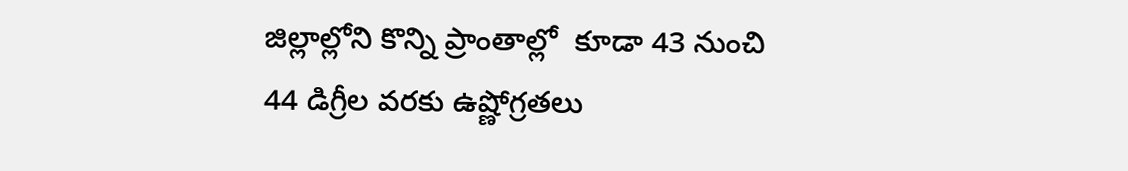జిల్లాల్లోని కొన్ని ప్రాంతాల్లో  కూడా 43 నుంచి 44 డిగ్రీల వరకు ఉష్ణోగ్రతలు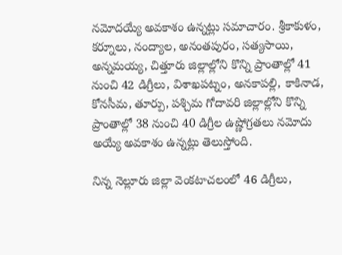నమోదయ్యే అవకాశం ఉన్నట్లు సమాచారం. శ్రీకాకుళం, కర్నూలు, నంద్యాల, అనంతపురం, సత్యసాయి, అన్నమయ్య, చిత్తూరు జిల్లాల్లోని కొన్ని ప్రాంతాల్లో 41 నుంచి 42 డిగ్రీలు, విశాఖపట్నం, అనకాపల్లి, కాకినాడ, కోనసీమ, తూర్పు, పశ్చిమ గోదావరి జిల్లాల్లోని కొన్ని ప్రాంతాల్లో 38 నుంచి 40 డిగ్రీల ఉష్ణోగ్రతలు నమోదు అయ్యే అవకాశం ఉన్నట్లు తెలుస్తోంది.

నిన్న నెల్లూరు జిల్లా వెంకటాచలంలో 46 డిగ్రీలు,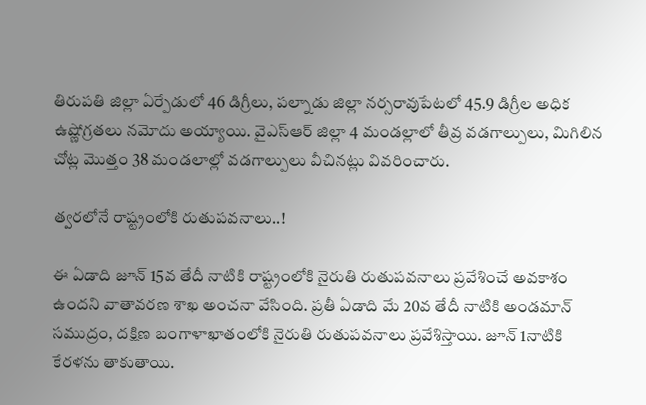తిరుపతి జిల్లా ఏర్పేడులో 46 డిగ్రీలు, పల్నాడు జిల్లా నర్సరావుపేటలో 45.9 డిగ్రీల అధిక ఉష్ణోగ్రతలు నమోదు అయ్యాయి. వైఎస్ఆర్ జిల్లా 4 మండల్లాలో తీవ్ర వడగాల్పులు, మిగిలిన చోట్ల మొత్తం 38 మండలాల్లో వడగాల్పులు వీచినట్లు వివరించారు.

త్వరలోనే రాష్ట్రంలోకి రుతుపవనాలు..!

ఈ ఏడాది జూన్ 15వ తేదీ నాటికి రాష్ట్రంలోకి నైరుతి రుతుపవనాలు ప్రవేశించే అవకాశం ఉందని వాతావరణ శాఖ అంచనా వేసింది. ప్రతీ ఏడాది మే 20వ తేదీ నాటికి అండమాన్ సముద్రం, దక్షిణ బంగాళాఖాతంలోకి నైరుతి రుతుపవనాలు ప్రవేశిస్తాయి. జూన్ 1నాటికి కేరళను తాకుతాయి.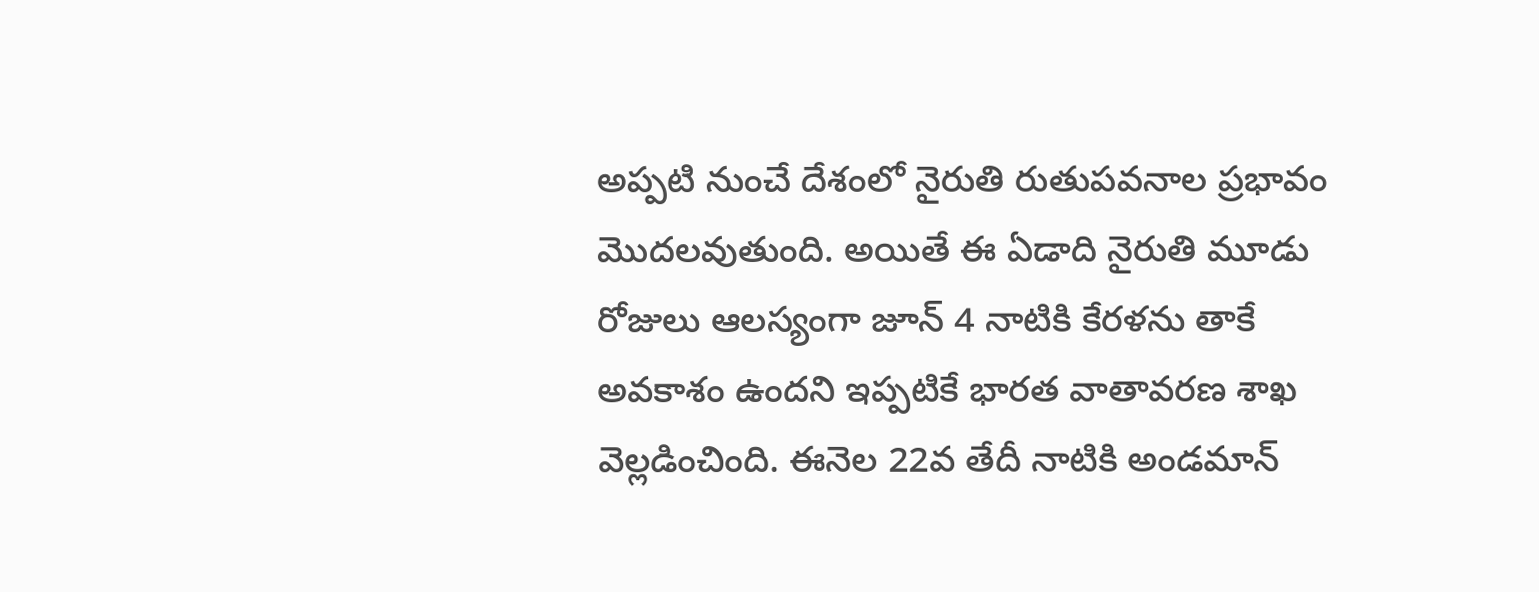అప్పటి నుంచే దేశంలో నైరుతి రుతుపవనాల ప్రభావం మొదలవుతుంది. అయితే ఈ ఏడాది నైరుతి మూడు రోజులు ఆలస్యంగా జూన్ 4 నాటికి కేరళను తాకే అవకాశం ఉందని ఇప్పటికే భారత వాతావరణ శాఖ వెల్లడించింది. ఈనెల 22వ తేదీ నాటికి అండమాన్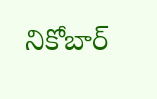నికోబార్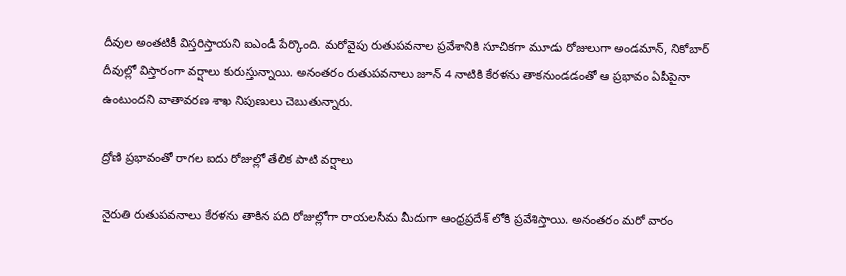దీవుల అంతటికీ విస్తరిస్తాయని ఐఎండీ పేర్కొంది. మరోవైపు రుతుపవనాల ప్రవేశానికి సూచికగా మూడు రోజులుగా అండమాన్, నికోబార్ దీవుల్లో విస్తారంగా వర్షాలు కురుస్తున్నాయి. అనంతరం రుతుపవనాలు జూన్ 4 నాటికి కేరళను తాకనుండడంతో ఆ ప్రభావం ఏపీపైనా ఉంటుందని వాతావరణ శాఖ నిపుణులు చెబుతున్నారు.

ద్రోణి ప్రభావంతో రాగల ఐదు రోజుల్లో తేలిక పాటి వర్షాలు

నైరుతి రుతుపవనాలు కేరళను తాకిన పది రోజుల్లోగా రాయలసీమ మీదుగా ఆంధ్రప్రదేశ్ లోకి ప్రవేశిస్తాయి. అనంతరం మరో వారం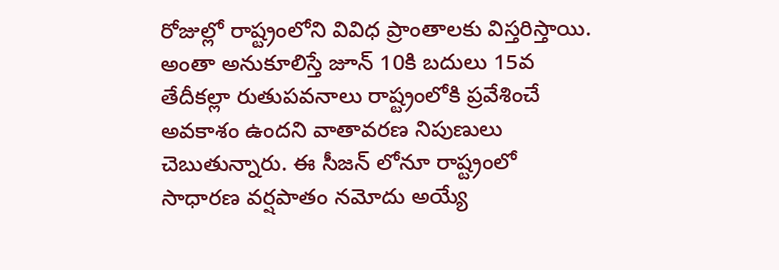రోజుల్లో రాష్ట్రంలోని వివిధ ప్రాంతాలకు విస్తరిస్తాయి. అంతా అనుకూలిస్తే జూన్ 10కి బదులు 15వ తేదీకల్లా రుతుపవనాలు రాష్ట్రంలోకి ప్రవేశించే అవకాశం ఉందని వాతావరణ నిపుణులు చెబుతున్నారు. ఈ సీజన్ లోనూ రాష్ట్రంలో సాధారణ వర్షపాతం నమోదు అయ్యే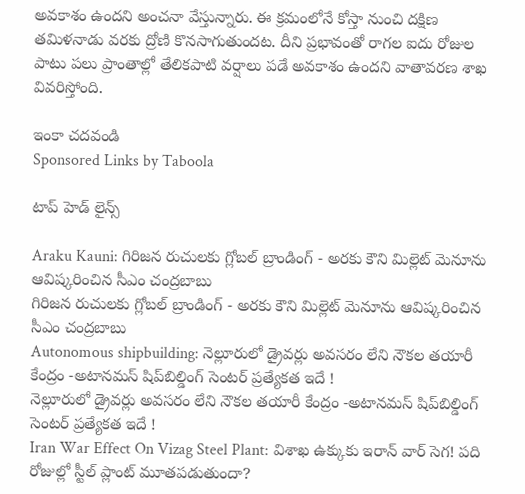అవకాశం ఉందని అంచనా వేస్తున్నారు. ఈ క్రమంలోనే కోస్తా నుంచి దక్షిణ తమిళనాడు వరకు ద్రోణి కొనసాగుతుందట. దీని ప్రభావంతో రాగల ఐదు రోజుల పాటు పలు ప్రాంతాల్లో తేలికపాటి వర్షాలు పడే అవకాశం ఉందని వాతావరణ శాఖ వివరిస్తోంది.

ఇంకా చదవండి
Sponsored Links by Taboola

టాప్ హెడ్ లైన్స్

Araku Kauni: గిరిజన రుచులకు గ్లోబల్ బ్రాండింగ్ - అరకు కౌని మిల్లెట్ మెనూను ఆవిష్కరించిన సీఎం చంద్రబాబు
గిరిజన రుచులకు గ్లోబల్ బ్రాండింగ్ - అరకు కౌని మిల్లెట్ మెనూను ఆవిష్కరించిన సీఎం చంద్రబాబు
Autonomous shipbuilding: నెల్లూరులో డ్రైవర్లు అవసరం లేని నౌకల తయారీ కేంద్రం -అటానమస్ షిప్‌బిల్డింగ్ సెంటర్‌ ప్రత్యేకత ఇదే !
నెల్లూరులో డ్రైవర్లు అవసరం లేని నౌకల తయారీ కేంద్రం -అటానమస్ షిప్‌బిల్డింగ్ సెంటర్‌ ప్రత్యేకత ఇదే !
Iran War Effect On Vizag Steel Plant: విశాఖ ఉక్కుకు ఇరాన్‌ వార్‌ సెగ! పది రోజుల్లో స్టీల్ ప్లాంట్ మూతపడుతుందా?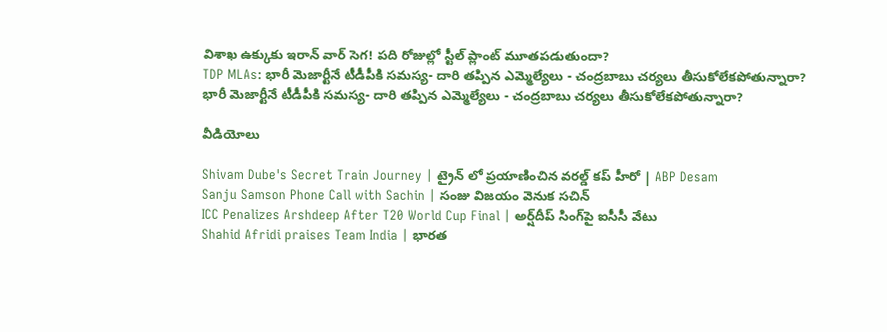విశాఖ ఉక్కుకు ఇరాన్‌ వార్‌ సెగ! పది రోజుల్లో స్టీల్ ప్లాంట్ మూతపడుతుందా?
TDP MLAs: భారీ మెజార్టీనే టీడీపీకి సమస్య- దారి తప్పిన ఎమ్మెల్యేలు - చంద్రబాబు చర్యలు తీసుకోలేకపోతున్నారా?
భారీ మెజార్టీనే టీడీపీకి సమస్య- దారి తప్పిన ఎమ్మెల్యేలు - చంద్రబాబు చర్యలు తీసుకోలేకపోతున్నారా?

వీడియోలు

Shivam Dube's Secret Train Journey | ట్రైన్ లో ప్రయాణించిన వరల్డ్ కప్ హీరో | ABP Desam
Sanju Samson Phone Call with Sachin | సంజు విజయం వెనుక సచిన్
ICC Penalizes Arshdeep After T20 World Cup Final | అర్ష్‌దీప్ సింగ్‌పై ఐసీసీ వేటు
Shahid Afridi praises Team India | భారత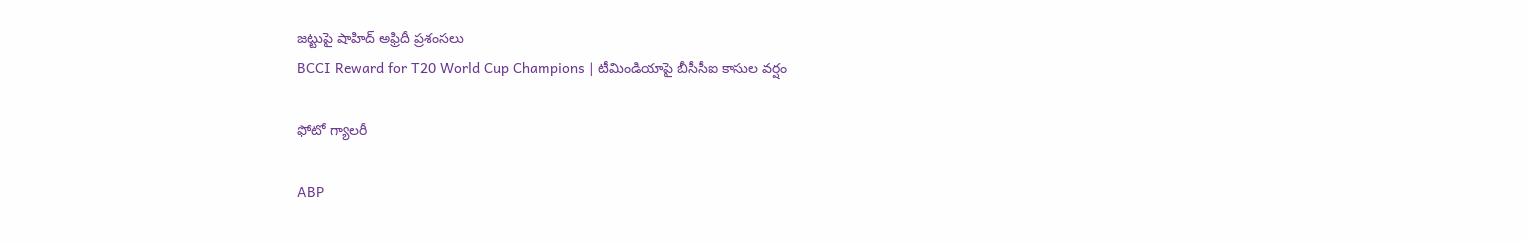జట్టుపై షాహిద్ అఫ్రిదీ ప్రశంసలు
BCCI Reward for T20 World Cup Champions | టీమిండియాపై బీసీసీఐ కాసుల వర్షం

ఫోటో గ్యాలరీ

ABP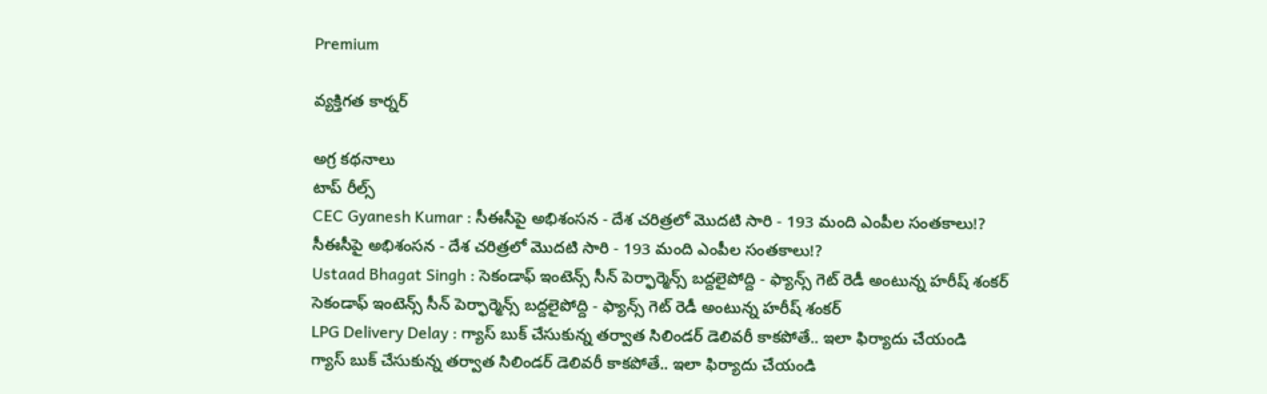Premium

వ్యక్తిగత కార్నర్

అగ్ర కథనాలు
టాప్ రీల్స్
CEC Gyanesh Kumar : సీఈసీపై అభిశంసన - దేశ చరిత్రలో మొదటి సారి - 193 మంది ఎంపీల సంతకాలు!?
సీఈసీపై అభిశంసన - దేశ చరిత్రలో మొదటి సారి - 193 మంది ఎంపీల సంతకాలు!?
Ustaad Bhagat Singh : సెకండాఫ్ ఇంటెన్స్ సీన్ పెర్ఫార్మెన్స్ బద్దలైపోద్ది - ఫ్యాన్స్ గెట్ రెడీ అంటున్న హరీష్ శంకర్
సెకండాఫ్ ఇంటెన్స్ సీన్ పెర్ఫార్మెన్స్ బద్దలైపోద్ది - ఫ్యాన్స్ గెట్ రెడీ అంటున్న హరీష్ శంకర్
LPG Delivery Delay : గ్యాస్ బుక్ చేసుకున్న తర్వాత సిలిండర్ డెలివరీ కాకపోతే.. ఇలా ఫిర్యాదు చేయండి
గ్యాస్ బుక్ చేసుకున్న తర్వాత సిలిండర్ డెలివరీ కాకపోతే.. ఇలా ఫిర్యాదు చేయండి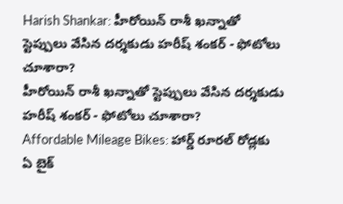Harish Shankar: హీరోయిన్ రాశీ ఖన్నాతో స్టెప్పులు వేసిన దర్శకుడు హరీష్ శంకర్ - ఫోటోలు చూశారా?
హీరోయిన్ రాశీ ఖన్నాతో స్టెప్పులు వేసిన దర్శకుడు హరీష్ శంకర్ - ఫోటోలు చూశారా?
Affordable Mileage Bikes: హార్డ్‌ రూరల్‌ రోడ్లకు ఏ బైక్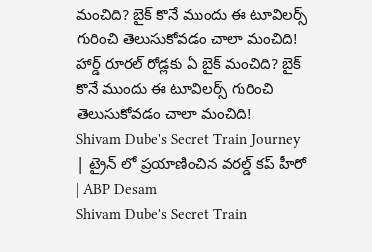మంచిది? బైక్ కొనే ముందు ఈ టూవిలర్స్ గురించి తెలుసుకోవడం చాలా మంచిది!
హార్డ్‌ రూరల్‌ రోడ్లకు ఏ బైక్ మంచిది? బైక్ కొనే ముందు ఈ టూవిలర్స్ గురించి తెలుసుకోవడం చాలా మంచిది!
Shivam Dube's Secret Train Journey | ట్రైన్ లో ప్రయాణించిన వరల్డ్ కప్ హీరో | ABP Desam
Shivam Dube's Secret Train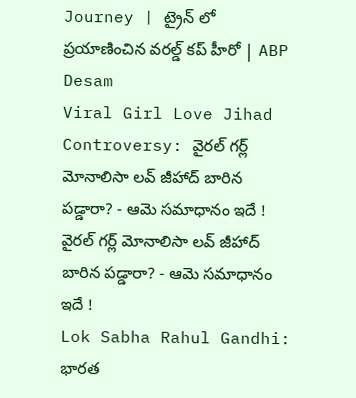Journey | ట్రైన్ లో ప్రయాణించిన వరల్డ్ కప్ హీరో | ABP Desam
Viral Girl Love Jihad Controversy: వైరల్ గర్ల్ మోనాలిసా లవ్ జీహాద్ బారిన పడ్డారా? - ఆమె సమాధానం ఇదే !
వైరల్ గర్ల్ మోనాలిసా లవ్ జీహాద్ బారిన పడ్డారా? - ఆమె సమాధానం ఇదే !
Lok Sabha Rahul Gandhi: భారత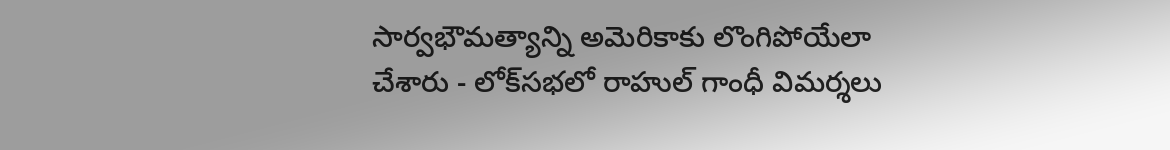సార్వభౌమత్యాన్ని అమెరికాకు లొంగిపోయేలా చేశారు - లోక్‌సభలో రాహుల్ గాంధీ విమర్శలు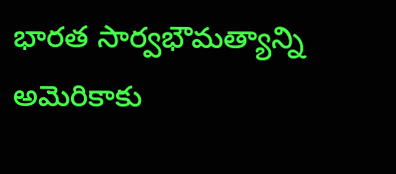భారత సార్వభౌమత్యాన్ని అమెరికాకు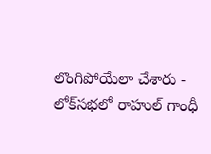లొంగిపోయేలా చేశారు - లోక్‌సభలో రాహుల్ గాంధీ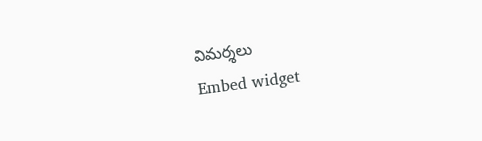విమర్శలు
Embed widget